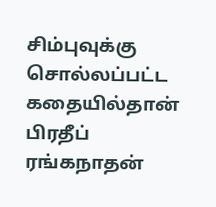சிம்புவுக்கு சொல்லப்பட்ட கதையில்தான் பிரதீப் ரங்கநாதன்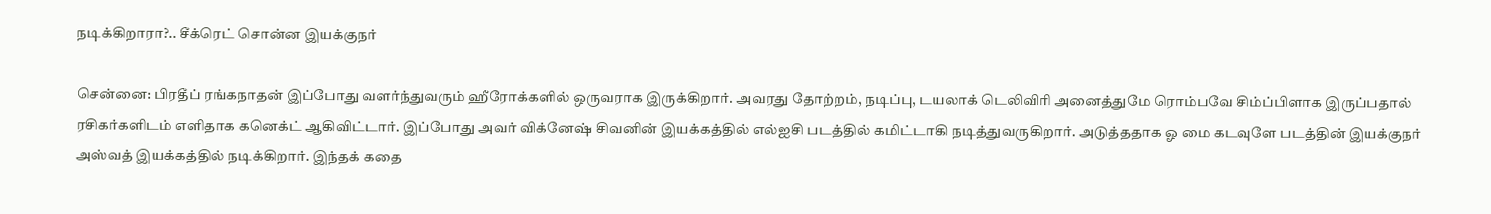நடிக்கிறாரா?.. சீக்ரெட் சொன்ன இயக்குநர்

சென்னை: பிரதீப் ரங்கநாதன் இப்போது வளர்ந்துவரும் ஹீரோக்களில் ஒருவராக இருக்கிறார். அவரது தோற்றம், நடிப்பு, டயலாக் டெலிவிரி அனைத்துமே ரொம்பவே சிம்ப்பிளாக இருப்பதால் ரசிகர்களிடம் எளிதாக கனெக்ட் ஆகிவிட்டார். இப்போது அவர் விக்னேஷ் சிவனின் இயக்கத்தில் எல்ஐசி படத்தில் கமிட்டாகி நடித்துவருகிறார். அடுத்ததாக ஓ மை கடவுளே படத்தின் இயக்குநர் அஸ்வத் இயக்கத்தில் நடிக்கிறார். இந்தக் கதை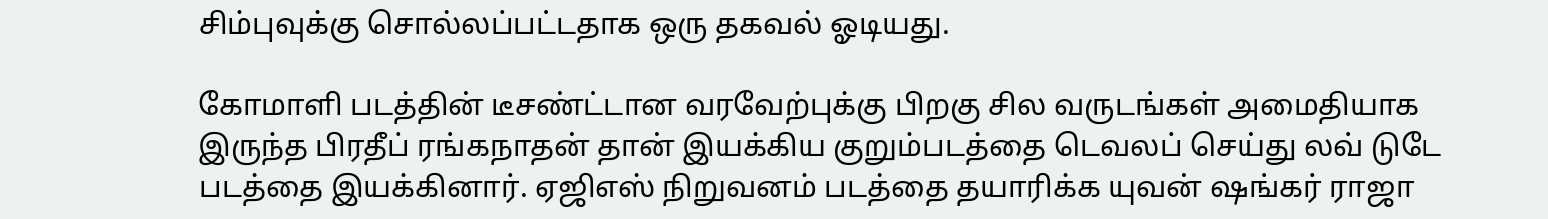சிம்புவுக்கு சொல்லப்பட்டதாக ஒரு தகவல் ஓடியது.

கோமாளி படத்தின் டீசண்ட்டான வரவேற்புக்கு பிறகு சில வருடங்கள் அமைதியாக இருந்த பிரதீப் ரங்கநாதன் தான் இயக்கிய குறும்படத்தை டெவலப் செய்து லவ் டுடே படத்தை இயக்கினார். ஏஜிஎஸ் நிறுவனம் படத்தை தயாரிக்க யுவன் ஷங்கர் ராஜா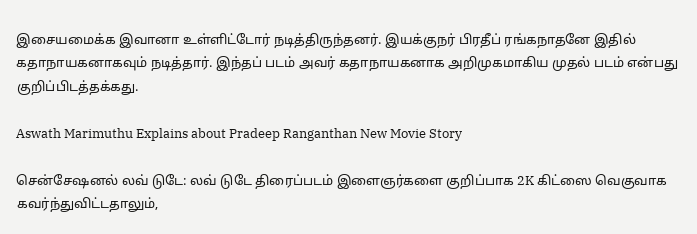இசையமைக்க இவானா உள்ளிட்டோர் நடித்திருந்தனர். இயக்குநர் பிரதீப் ரங்கநாதனே இதில் கதாநாயகனாகவும் நடித்தார். இந்தப் படம் அவர் கதாநாயகனாக அறிமுகமாகிய முதல் படம் என்பது குறிப்பிடத்தக்கது.

Aswath Marimuthu Explains about Pradeep Ranganthan New Movie Story

சென்சேஷனல் லவ் டுடே: லவ் டுடே திரைப்படம் இளைஞர்களை குறிப்பாக 2K கிட்ஸை வெகுவாக கவர்ந்துவிட்டதாலும்,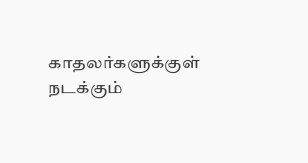காதலர்களுக்குள் நடக்கும்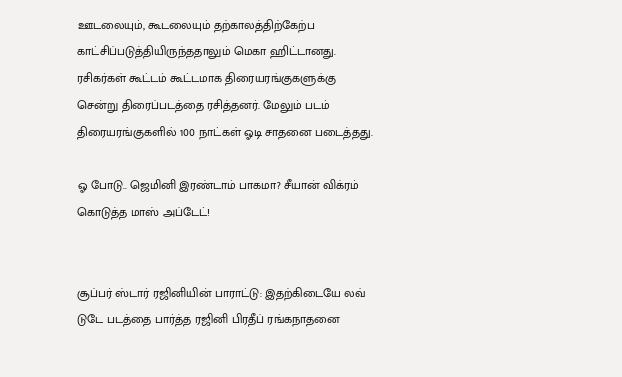ஊடலையும், கூடலையும் தற்காலத்திற்கேற்ப காட்சிப்படுத்தியிருந்ததாலும் மெகா ஹிட்டானது. ரசிகர்கள் கூட்டம் கூட்டமாக திரையரங்குகளுக்கு சென்று திரைப்படத்தை ரசித்தனர். மேலும் படம் திரையரங்குகளில் 100 நாட்கள் ஓடி சாதனை படைத்தது.

ஓ போடு.. ஜெமினி இரண்டாம் பாகமா? சீயான் விக்ரம் கொடுத்த மாஸ் அப்டேட்!


சூப்பர் ஸ்டார் ரஜினியின் பாராட்டு: இதற்கிடையே லவ் டுடே படத்தை பார்த்த ரஜினி பிரதீப் ரங்கநாதனை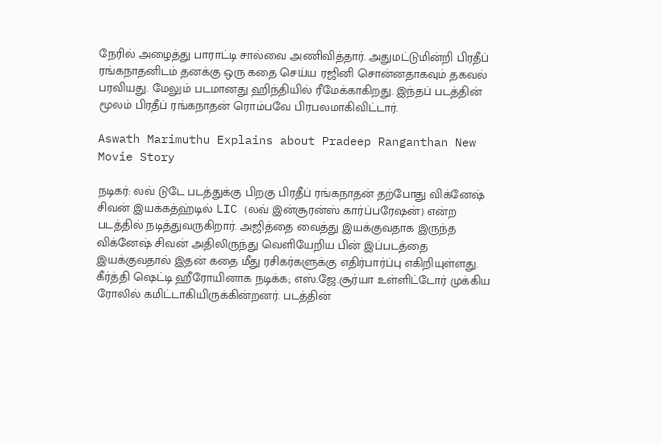நேரில் அழைத்து பாராட்டி சால்வை அணிவித்தார். அதுமட்டுமின்றி பிரதீப் ரங்கநாதனிடம் தனக்கு ஒரு கதை செய்ய ரஜினி சொன்னதாகவும் தகவல் பரவியது. மேலும் படமானது ஹிந்தியில் ரீமேக்காகிறது. இந்தப் படத்தின் மூலம் பிரதீப் ரங்கநாதன் ரொம்பவே பிரபலமாகிவிட்டார்.

Aswath Marimuthu Explains about Pradeep Ranganthan New Movie Story

நடிகர்: லவ் டுடே படத்துக்கு பிறகு பிரதீப் ரங்கநாதன் தற்போது விக்னேஷ் சிவன் இயக்கத்ஹ்டில் LIC (லவ் இன்சூரன்ஸ் கார்ப்பரேஷன்) என்ற படத்தில் நடித்துவருகிறார். அஜித்தை வைத்து இயக்குவதாக இருந்த விக்னேஷ் சிவன் அதிலிருந்து வெளியேறிய பின் இப்படத்தை இயக்குவதால் இதன் கதை மீது ரசிகர்களுக்கு எதிர்பார்ப்பு எகிறியுள்ளது. கீர்த்தி ஷெட்டி ஹீரோயினாக நடிக்க; எஸ்.ஜே.சூர்யா உள்ளிட்டோர் முக்கிய ரோலில் கமிட்டாகியிருக்கின்றனர். படத்தின்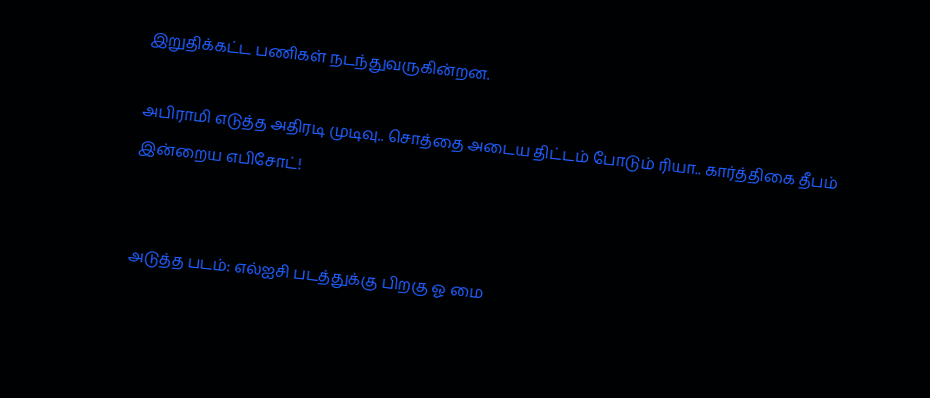இறுதிக்கட்ட பணிகள் நடந்துவருகின்றன.

அபிராமி எடுத்த அதிரடி முடிவு.. சொத்தை அடைய திட்டம் போடும் ரியா.. கார்த்திகை தீபம் இன்றைய எபிசோட்!


அடுத்த படம்: எல்ஐசி படத்துக்கு பிறகு ஓ மை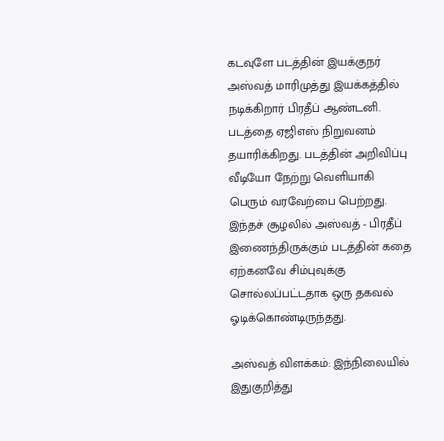கடவுளே படத்தின் இயக்குநர் அஸ்வத் மாரிமுத்து இயக்கத்தில் நடிக்கிறார் பிரதீப் ஆண்டனி. படத்தை ஏஜிஎஸ் நிறுவனம் தயாரிக்கிறது. படத்தின் அறிவிப்பு வீடியோ நேற்று வெளியாகி பெரும் வரவேற்பை பெற்றது. இந்தச் சூழலில் அஸ்வத் - பிரதீப் இணைந்திருக்கும் படத்தின் கதை ஏற்கனவே சிம்புவுக்கு சொல்லப்பட்டதாக ஒரு தகவல் ஓடிக்கொண்டிருந்தது.

அஸ்வத் விளக்கம்: இந்நிலையில் இதுகுறித்து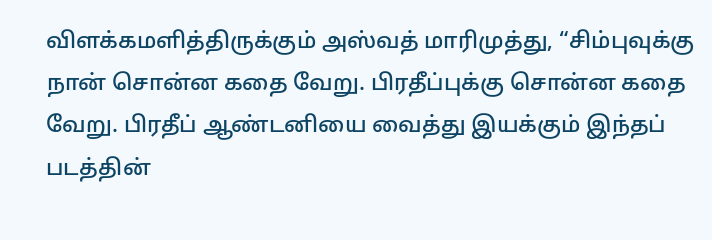விளக்கமளித்திருக்கும் அஸ்வத் மாரிமுத்து, “சிம்புவுக்கு நான் சொன்ன கதை வேறு. பிரதீப்புக்கு சொன்ன கதை வேறு. பிரதீப் ஆண்டனியை வைத்து இயக்கும் இந்தப் படத்தின்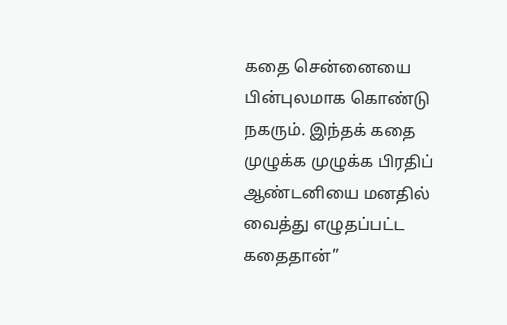கதை சென்னையை பின்புலமாக கொண்டு நகரும். இந்தக் கதை முழுக்க முழுக்க பிரதிப் ஆண்டனியை மனதில் வைத்து எழுதப்பட்ட கதைதான்”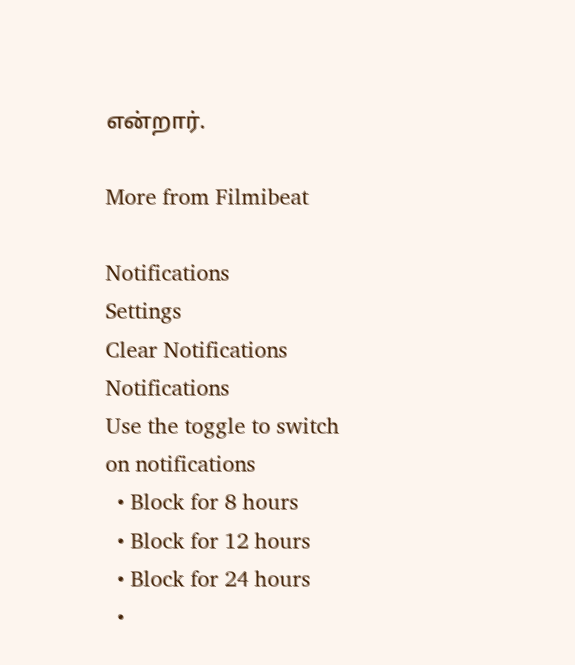என்றார்.

More from Filmibeat

Notifications
Settings
Clear Notifications
Notifications
Use the toggle to switch on notifications
  • Block for 8 hours
  • Block for 12 hours
  • Block for 24 hours
  •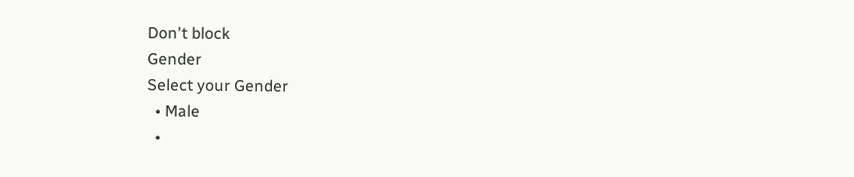Don't block
Gender
Select your Gender
  • Male
  •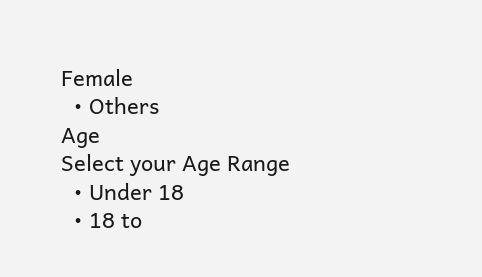Female
  • Others
Age
Select your Age Range
  • Under 18
  • 18 to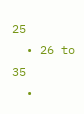25
  • 26 to 35
  •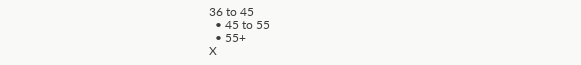36 to 45
  • 45 to 55
  • 55+
X